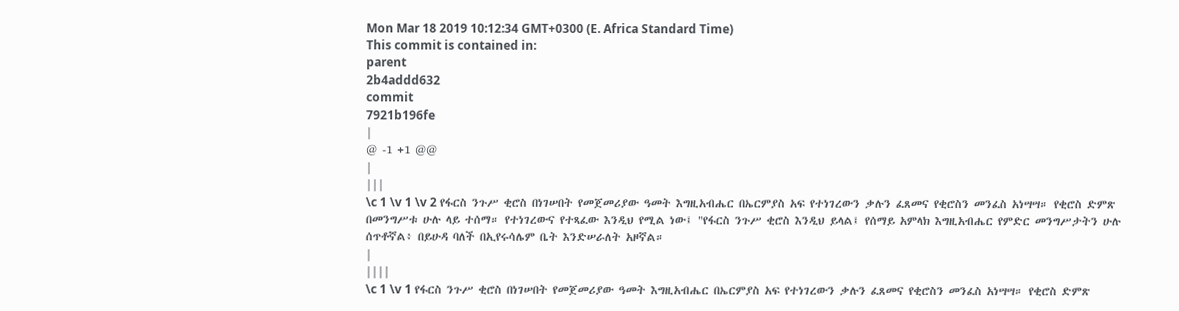Mon Mar 18 2019 10:12:34 GMT+0300 (E. Africa Standard Time)
This commit is contained in:
parent
2b4addd632
commit
7921b196fe
|
@ -1 +1 @@
|
|||
\c 1 \v 1 \v 2 የፋርስ ንጉሥ ቂሮስ በነገሠበት የመጀመሪያው ዓመት እግዚአብሔር በኤርምያስ አፍ የተነገረውን ቃሉን ፈጸመና የቂሮስን መንፈስ አነሣሣ። የቂሮስ ድምጽ በመንግሥቱ ሁሉ ላይ ተሰማ። የተነገረውና የተጻፈው እንዲህ የሚል ነው፤ "የፋርስ ንጉሥ ቂሮስ እንዲህ ይላል፤ የሰማይ አምላክ እግዚአብሔር የምድር መንግሥታትን ሁሉ ሰጥቶኛል፥ በይሁዳ ባለች በኢየሩሳሌም ቤት እንድሠራለት አዞኛል።
|
||||
\c 1 \v 1 የፋርስ ንጉሥ ቂሮስ በነገሠበት የመጀመሪያው ዓመት እግዚአብሔር በኤርምያስ አፍ የተነገረውን ቃሉን ፈጸመና የቂሮስን መንፈስ አነሣሣ። የቂሮስ ድምጽ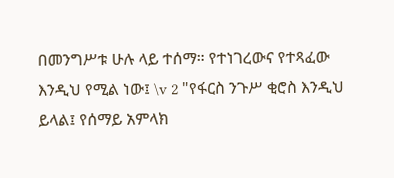በመንግሥቱ ሁሉ ላይ ተሰማ። የተነገረውና የተጻፈው እንዲህ የሚል ነው፤ \v 2 "የፋርስ ንጉሥ ቂሮስ እንዲህ ይላል፤ የሰማይ አምላክ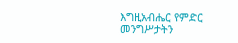እግዚአብሔር የምድር መንግሥታትን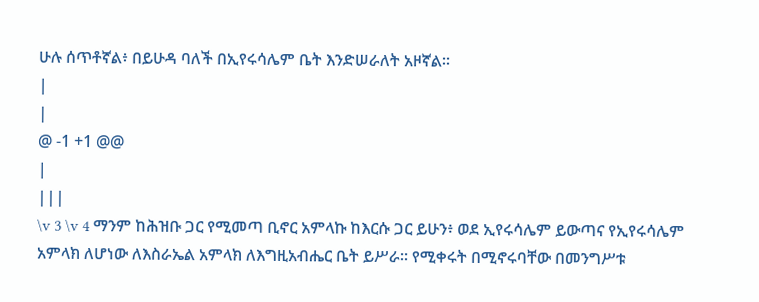ሁሉ ሰጥቶኛል፥ በይሁዳ ባለች በኢየሩሳሌም ቤት እንድሠራለት አዞኛል።
|
|
@ -1 +1 @@
|
|||
\v 3 \v 4 ማንም ከሕዝቡ ጋር የሚመጣ ቢኖር አምላኩ ከእርሱ ጋር ይሁን፥ ወደ ኢየሩሳሌም ይውጣና የኢየሩሳሌም አምላክ ለሆነው ለእስራኤል አምላክ ለእግዚአብሔር ቤት ይሥራ። የሚቀሩት በሚኖሩባቸው በመንግሥቱ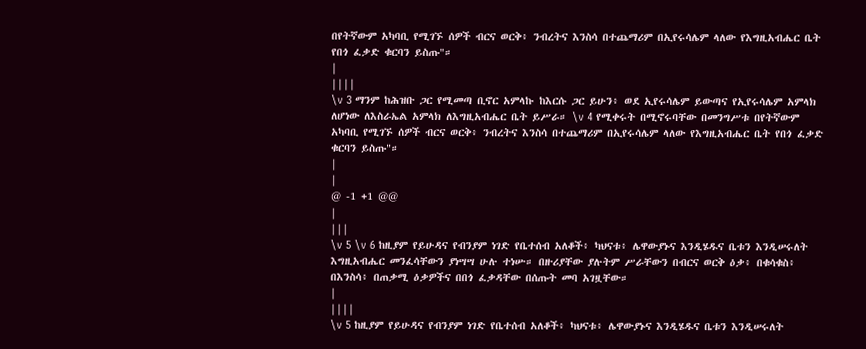በየትኛውም አካባቢ የሚገኙ ሰዎች ብርና ወርቅ፥ ንብረትና እንስሳ በተጨማሪም በኢየሩሳሌም ላለው የእግዚአብሔር ቤት የበጎ ፈቃድ ቁርባን ይስጡ"።
|
||||
\v 3 ማንም ከሕዝቡ ጋር የሚመጣ ቢኖር አምላኩ ከእርሱ ጋር ይሁን፥ ወደ ኢየሩሳሌም ይውጣና የኢየሩሳሌም አምላክ ለሆነው ለእስራኤል አምላክ ለእግዚአብሔር ቤት ይሥራ። \v 4 የሚቀሩት በሚኖሩባቸው በመንግሥቱ በየትኛውም አካባቢ የሚገኙ ሰዎች ብርና ወርቅ፥ ንብረትና እንስሳ በተጨማሪም በኢየሩሳሌም ላለው የእግዚአብሔር ቤት የበጎ ፈቃድ ቁርባን ይስጡ"።
|
|
@ -1 +1 @@
|
|||
\v 5 \v 6 ከዚያም የይሁዳና የብንያም ነገድ የቤተሰብ አለቆች፥ ካህናቱ፥ ሌዋውያኑና እንዲሄዱና ቤቱን እንዲሠሩለት እግዚአብሔር መንፈሳቸውን ያነሣሣ ሁሉ ተነሡ። በዙሪያቸው ያሉትም ሥራቸውን በብርና ወርቅ ዕቃ፥ በቁሳቁስ፥ በእንስሳ፥ በጠቃሚ ዕቃዎችና በበጎ ፈቃዳቸው በሰጡት መባ አገዟቸው።
|
||||
\v 5 ከዚያም የይሁዳና የብንያም ነገድ የቤተሰብ አለቆች፥ ካህናቱ፥ ሌዋውያኑና እንዲሄዱና ቤቱን እንዲሠሩለት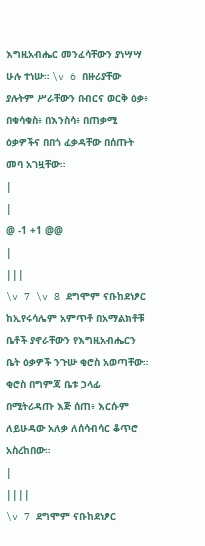እግዚአብሔር መንፈሳቸውን ያነሣሣ ሁሉ ተነሡ። \v 6 በዙሪያቸው ያሉትም ሥራቸውን በብርና ወርቅ ዕቃ፥ በቁሳቁስ፥ በእንስሳ፥ በጠቃሚ ዕቃዎችና በበጎ ፈቃዳቸው በሰጡት መባ አገዟቸው።
|
|
@ -1 +1 @@
|
|||
\v 7 \v 8 ደግሞም ናቡከደነፆር ከኢየሩሳሌም አምጥቶ በአማልክቶቹ ቤቶች ያኖራቸውን የእግዚአብሔርን ቤት ዕቃዎች ንጉሡ ቂሮስ አወጣቸው። ቂሮስ በግምጃ ቤቱ ኃላፊ በሚትሪዳጡ እጅ ሰጠ፥ እርሱም ለይሁዳው አለቃ ለሰሳብሳር ቆጥሮ አስረከበው።
|
||||
\v 7 ደግሞም ናቡከደነፆር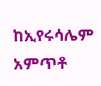ከኢየሩሳሌም አምጥቶ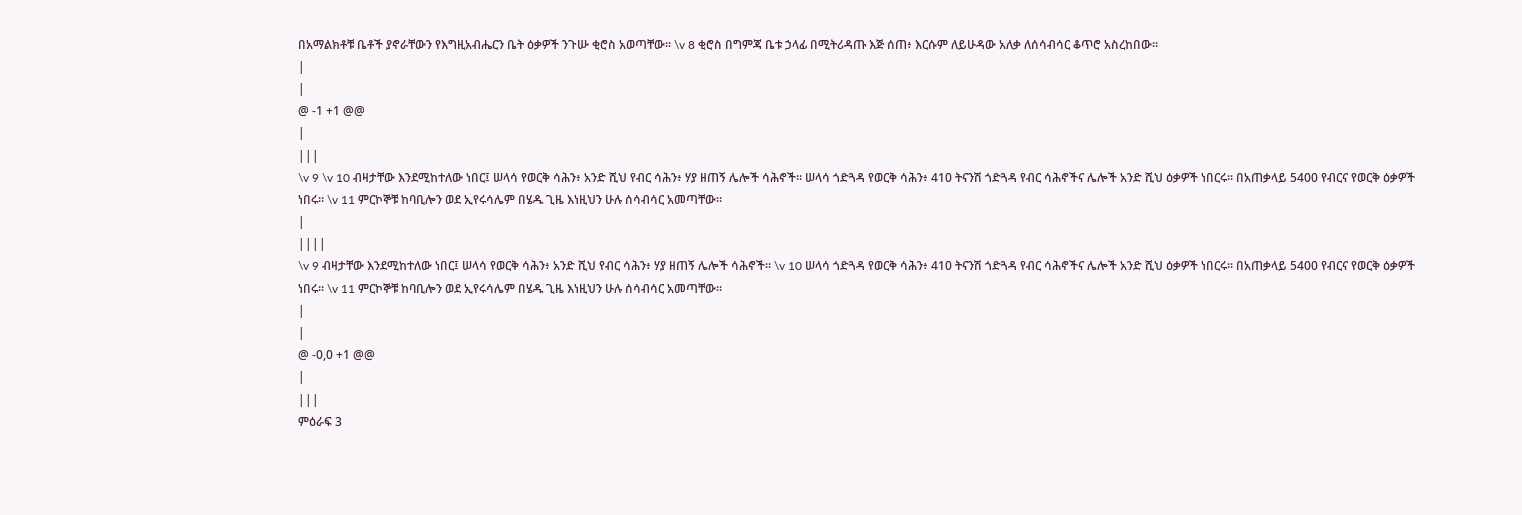በአማልክቶቹ ቤቶች ያኖራቸውን የእግዚአብሔርን ቤት ዕቃዎች ንጉሡ ቂሮስ አወጣቸው። \v 8 ቂሮስ በግምጃ ቤቱ ኃላፊ በሚትሪዳጡ እጅ ሰጠ፥ እርሱም ለይሁዳው አለቃ ለሰሳብሳር ቆጥሮ አስረከበው።
|
|
@ -1 +1 @@
|
|||
\v 9 \v 10 ብዛታቸው እንደሚከተለው ነበር፤ ሠላሳ የወርቅ ሳሕን፥ አንድ ሺህ የብር ሳሕን፥ ሃያ ዘጠኝ ሌሎች ሳሕኖች። ሠላሳ ጎድጓዳ የወርቅ ሳሕን፥ 410 ትናንሽ ጎድጓዳ የብር ሳሕኖችና ሌሎች አንድ ሺህ ዕቃዎች ነበርሩ። በአጠቃላይ 5400 የብርና የወርቅ ዕቃዎች ነበሩ። \v 11 ምርኮኞቹ ከባቢሎን ወደ ኢየሩሳሌም በሄዱ ጊዜ እነዚህን ሁሉ ሰሳብሳር አመጣቸው።
|
||||
\v 9 ብዛታቸው እንደሚከተለው ነበር፤ ሠላሳ የወርቅ ሳሕን፥ አንድ ሺህ የብር ሳሕን፥ ሃያ ዘጠኝ ሌሎች ሳሕኖች። \v 10 ሠላሳ ጎድጓዳ የወርቅ ሳሕን፥ 410 ትናንሽ ጎድጓዳ የብር ሳሕኖችና ሌሎች አንድ ሺህ ዕቃዎች ነበርሩ። በአጠቃላይ 5400 የብርና የወርቅ ዕቃዎች ነበሩ። \v 11 ምርኮኞቹ ከባቢሎን ወደ ኢየሩሳሌም በሄዱ ጊዜ እነዚህን ሁሉ ሰሳብሳር አመጣቸው።
|
|
@ -0,0 +1 @@
|
|||
ምዕራፍ 3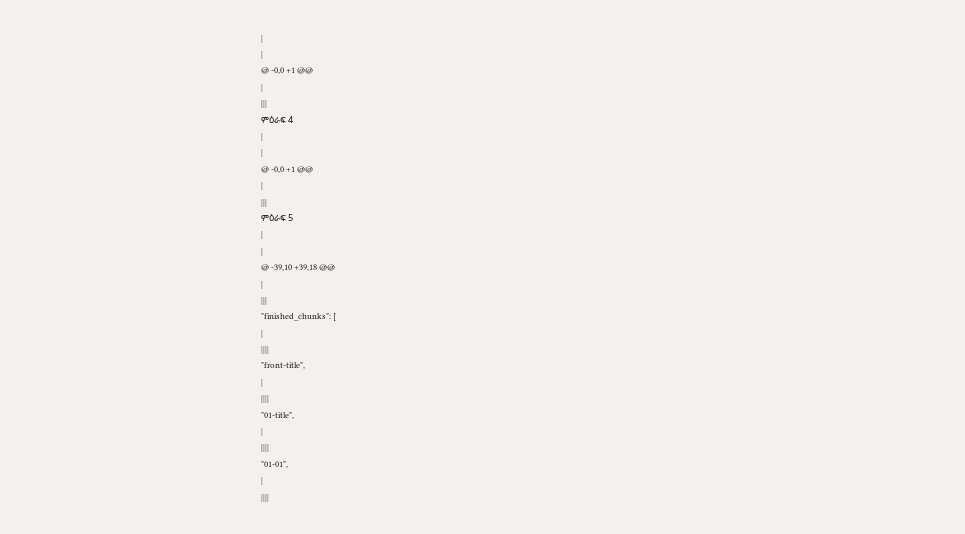|
|
@ -0,0 +1 @@
|
|||
ምዕራፍ 4
|
|
@ -0,0 +1 @@
|
|||
ምዕራፍ 5
|
|
@ -39,10 +39,18 @@
|
|||
"finished_chunks": [
|
||||
"front-title",
|
||||
"01-title",
|
||||
"01-01",
|
||||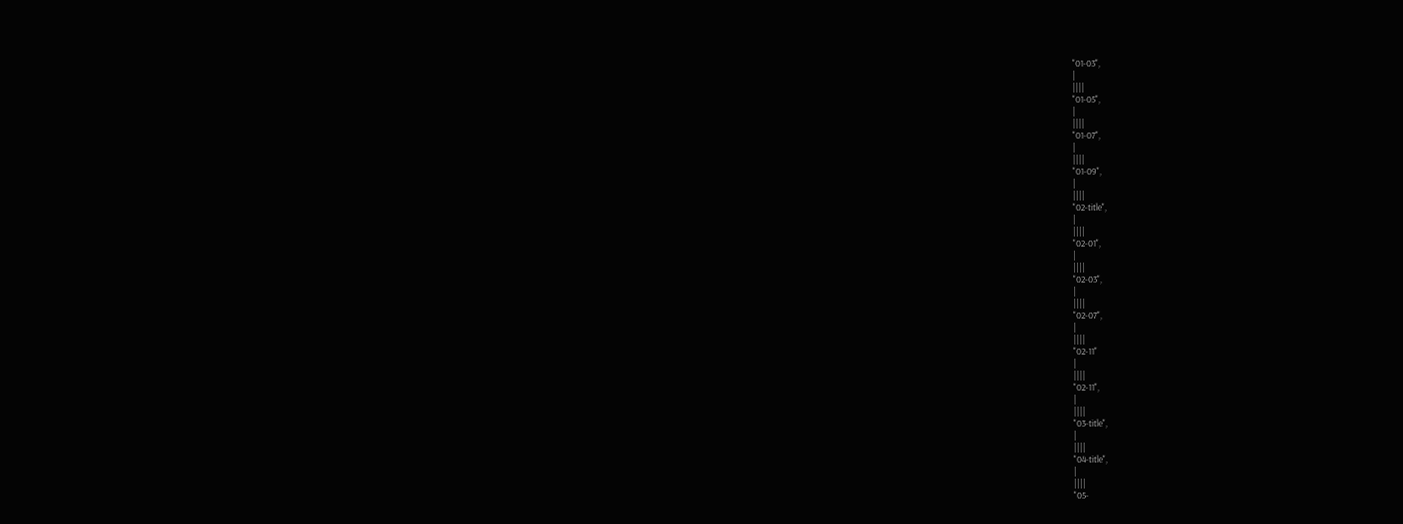"01-03",
|
||||
"01-05",
|
||||
"01-07",
|
||||
"01-09",
|
||||
"02-title",
|
||||
"02-01",
|
||||
"02-03",
|
||||
"02-07",
|
||||
"02-11"
|
||||
"02-11",
|
||||
"03-title",
|
||||
"04-title",
|
||||
"05-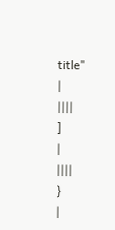title"
|
||||
]
|
||||
}
|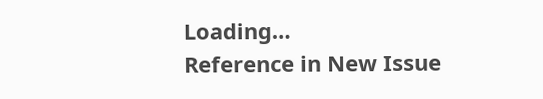Loading…
Reference in New Issue